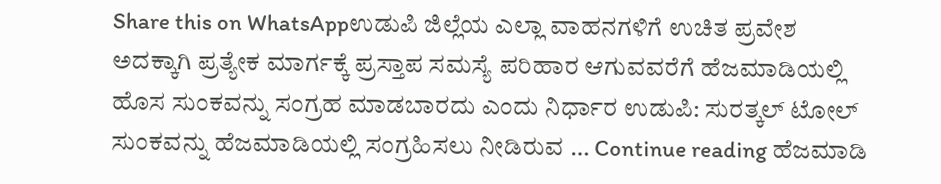Share this on WhatsAppಉಡುಪಿ ಜಿಲ್ಲೆಯ ಎಲ್ಲಾ ವಾಹನಗಳಿಗೆ ಉಚಿತ ಪ್ರವೇಶ ಅದಕ್ಕಾಗಿ ಪ್ರತ್ಯೇಕ ಮಾರ್ಗಕ್ಕೆ ಪ್ರಸ್ತಾಪ ಸಮಸ್ಯೆ ಪರಿಹಾರ ಆಗುವವರೆಗೆ ಹೆಜಮಾಡಿಯಲ್ಲಿ ಹೊಸ ಸುಂಕವನ್ನು ಸಂಗ್ರಹ ಮಾಡಬಾರದು ಎಂದು ನಿರ್ಧಾರ ಉಡುಪಿ: ಸುರತ್ಕಲ್ ಟೋಲ್ ಸುಂಕವನ್ನು ಹೆಜಮಾಡಿಯಲ್ಲಿ ಸಂಗ್ರಹಿಸಲು ನೀಡಿರುವ … Continue reading ಹೆಜಮಾಡಿ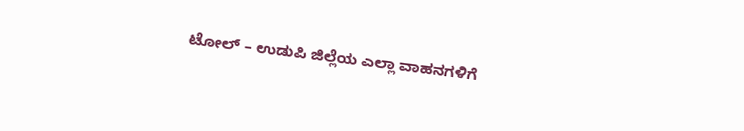ಟೋಲ್ – ಉಡುಪಿ ಜಿಲ್ಲೆಯ ಎಲ್ಲಾ ವಾಹನಗಳಿಗೆ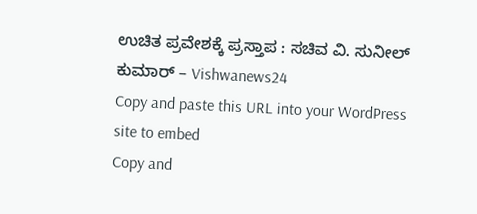ಉಚಿತ ಪ್ರವೇಶಕ್ಕೆ ಪ್ರಸ್ತಾಪ : ಸಚಿವ ವಿ. ಸುನೀಲ್ ಕುಮಾರ್ – Vishwanews24
Copy and paste this URL into your WordPress site to embed
Copy and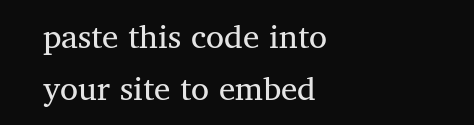paste this code into your site to embed